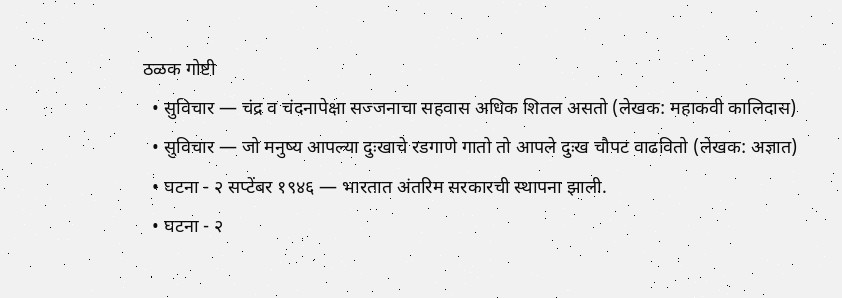ठळक गोष्टी
  • सुविचार — चंद्र व चंदनापेक्षा सज्जनाचा सहवास अधिक शितल असतो (लेखक: महाकवी कालिदास)
  • सुविचार — जो मनुष्य आपल्या दुःखाचे रडगाणे गातो तो आपले दुःख चौपट वाढवितो (लेखक: अज्ञात)
  • घटना - २ सप्टेंबर १९४६ — भारतात अंतरिम सरकारची स्थापना झाली.
  • घटना - २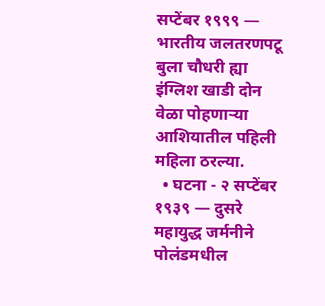सप्टेंबर १९९९ — भारतीय जलतरणपटू बुला चौधरी ह्या इंग्लिश खाडी दोन वेळा पोहणाऱ्या आशियातील पहिली महिला ठरल्या.
  • घटना - २ सप्टेंबर १९३९ — दुसरे महायुद्ध जर्मनीने पोलंडमधील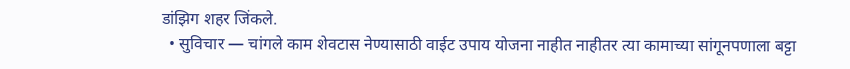डांझिग शहर जिंकले.
  • सुविचार — चांगले काम शेवटास नेण्यासाठी वाईट उपाय योजना नाहीत नाहीतर त्या कामाच्या सांगूनपणाला बट्टा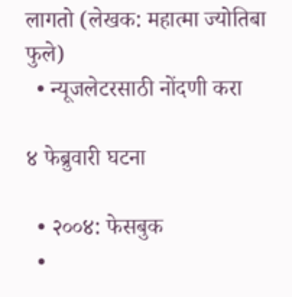लागतो (लेखक: महात्मा ज्योतिबा फुले)
  • न्यूजलेटरसाठी नोंदणी करा

४ फेब्रुवारी घटना

  • २००४: फेसबुक
  •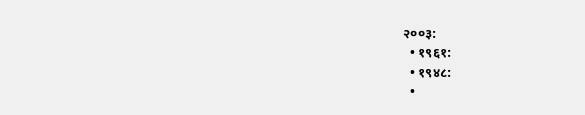२००३:
  • १९६१:
  • १९४८:
  •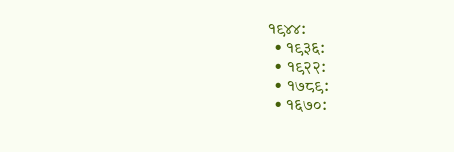१९४४:
  • १९३६:
  • १९२२:
  • १७८९:
  • १६७०: